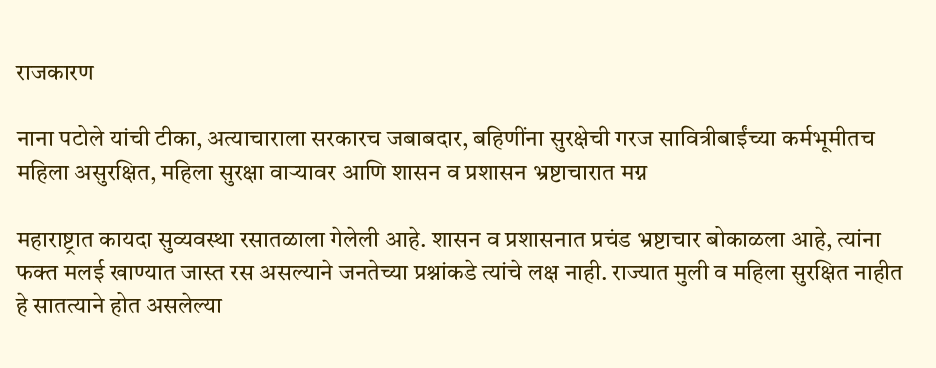राजकारण

नाना पटोले यांची टीका, अत्याचाराला सरकारच जबाबदार, बहिणींना सुरक्षेची गरज सावित्रीबाईंच्या कर्मभूमीतच महिला असुरक्षित, महिला सुरक्षा वाऱ्यावर आणि शासन व प्रशासन भ्रष्टाचारात मग्न

महाराष्ट्रात कायदा सुव्यवस्था रसातळाला गेलेली आहे. शासन व प्रशासनात प्रचंड भ्रष्टाचार बोकाळला आहे, त्यांना फक्त मलई खाण्यात जास्त रस असल्याने जनतेच्या प्रश्नांकडे त्यांचे लक्ष नाही. राज्यात मुली व महिला सुरक्षित नाहीत हे सातत्याने होत असलेल्या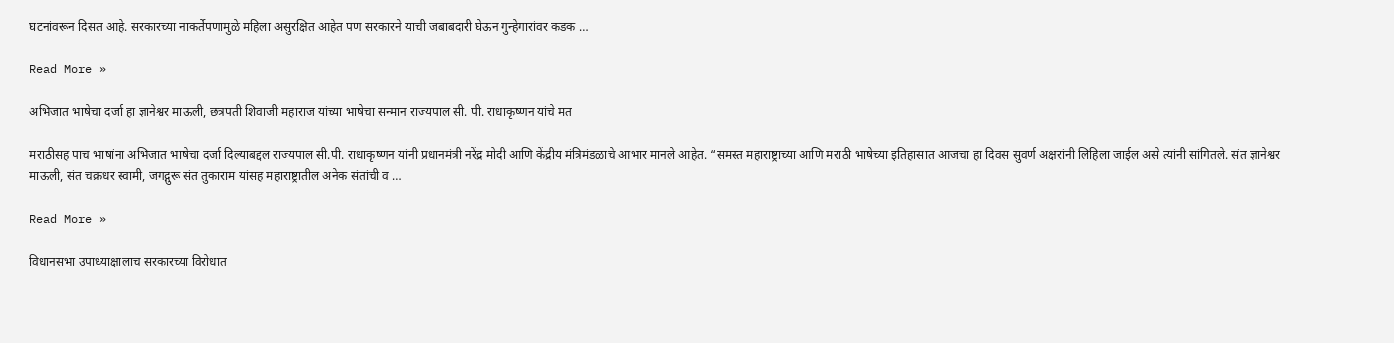घटनांवरून दिसत आहे. सरकारच्या नाकर्तेपणामुळे महिला असुरक्षित आहेत पण सरकारने याची जबाबदारी घेऊन गुन्हेगारांवर कडक …

Read More »

अभिजात भाषेचा दर्जा हा ज्ञानेश्वर माऊली, छत्रपती शिवाजी महाराज यांच्या भाषेचा सन्मान राज्यपाल सी. पी. राधाकृष्णन यांचे मत

मराठीसह पाच भाषांना अभिजात भाषेचा दर्जा दिल्याबद्दल राज्यपाल सी.पी. राधाकृष्णन यांनी प्रधानमंत्री नरेंद्र मोदी आणि केंद्रीय मंत्रिमंडळाचे आभार मानले आहेत. “समस्त महाराष्ट्राच्या आणि मराठी भाषेच्या इतिहासात आजचा हा दिवस सुवर्ण अक्षरांनी लिहिला जाईल असे त्यांनी सांगितले. संत ज्ञानेश्वर माऊली, संत चक्रधर स्वामी, जगद्गुरू संत तुकाराम यांसह महाराष्ट्रातील अनेक संतांची व …

Read More »

विधानसभा उपाध्याक्षालाच सरकारच्या विरोधात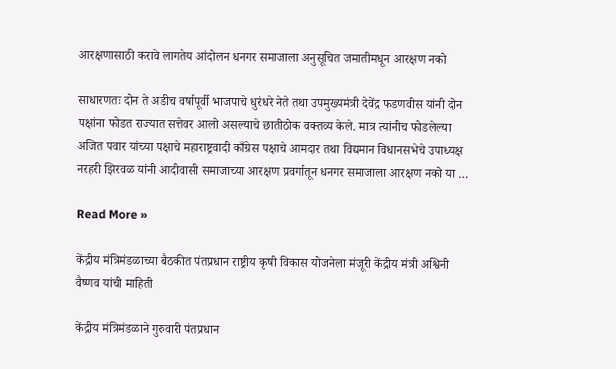आरक्षणासाठी करावे लागतेय आंदोलन धनगर समाजाला अनुसूचित जमातीमधून आरक्षण नको

साधारणतः दोन ते अडीच वर्षापूर्वी भाजपाचे धुरंधरे नेते तथा उपमुख्यमंत्री देवेंद्र फडणवीस यांनी दोन पक्षांना फोडत राज्यात सत्तेवर आलो असल्याचे छातीठोक वक्तव्य केले. मात्र त्यांनीच फोडलेल्या अजित पवार यांच्या पक्षाचे महाराष्ट्रवादी काँग्रेस पक्षाचे आमदार तथा विद्यमान विधानसभेचे उपाध्यक्ष नरहरी झिरवळ यांनी आदीवासी समाजाच्या आरक्षण प्रवर्गातून धनगर समाजाला आरक्षण नको या …

Read More »

केंद्रीय मंत्रिमंडळाच्या बैठकीत पंतप्रधान राष्ट्रीय कृषी विकास योजनेला मंजूरी केंद्रीय मंत्री अश्विनी वैष्णव यांची माहिती

केंद्रीय मंत्रिमंडळाने गुरुवारी पंतप्रधान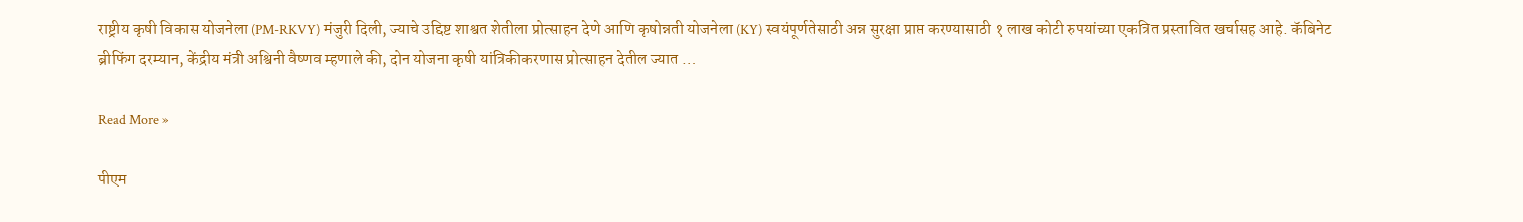राष्ट्रीय कृषी विकास योजनेला (PM-RKVY) मंजुरी दिली, ज्याचे उद्दिष्ट शाश्वत शेतीला प्रोत्साहन देणे आणि कृषोन्नती योजनेला (KY) स्वयंपूर्णतेसाठी अन्न सुरक्षा प्राप्त करण्यासाठी १ लाख कोटी रुपयांच्या एकत्रित प्रस्तावित खर्चासह आहे. कॅबिनेट ब्रीफिंग दरम्यान, केंद्रीय मंत्री अश्विनी वैष्णव म्हणाले की, दोन योजना कृषी यांत्रिकीकरणास प्रोत्साहन देतील ज्यात …

Read More »

पीएम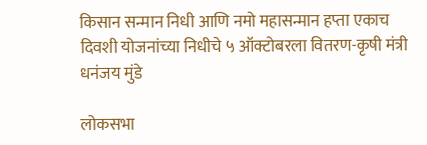किसान सन्मान निधी आणि नमो महासन्मान हप्ता एकाच दिवशी योजनांच्या निधीचे ५ ऑक्टोबरला वितरण-कृषी मंत्री धनंजय मुंडे

लोकसभा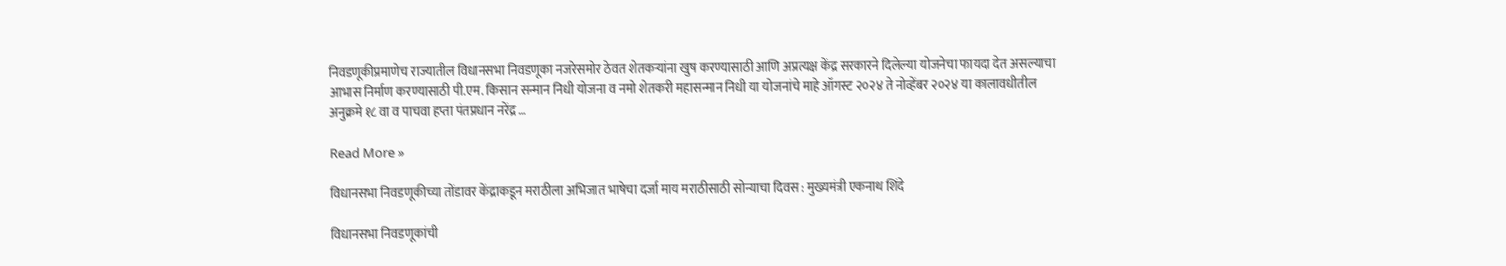निवडणूकीप्रमाणेच राज्यातील विधानसभा निवडणूका नजरेसमोर ठेवत शेतकऱ्यांना खुष करण्यासाठी आणि अप्रत्यक्ष केंद्र सरकारने दिलेल्या योजनेचा फायदा देत असल्याचा आभास निर्माण करण्यासाठी पी.एम. किसान सन्मान निधी योजना व नमो शेतकरी महासन्मान निधी या योजनांचे माहे ऑगस्ट २०२४ ते नोव्हेंबर २०२४ या कालावधीतील अनुक्रमे १८ वा व पाचवा हप्ता पंतप्रधान नरेंद्र …

Read More »

विधानसभा निवडणूकीच्या तोंडावर केंद्राकडून मराठीला अभिजात भाषेचा दर्जा माय मराठीसाठी सोन्याचा दिवस : मुख्यमंत्री एकनाथ शिंदे

विधानसभा निवडणूकांची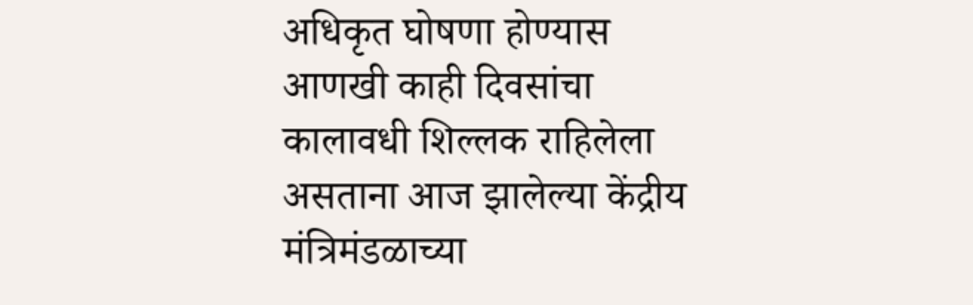अधिकृत घोषणा होण्यास आणखी काही दिवसांचा कालावधी शिल्लक राहिलेला असताना आज झालेल्या केंद्रीय मंत्रिमंडळाच्या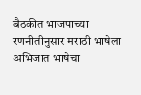बैठकीत भाजपाच्या रणनीतीनुसार मराठी भाषेला अभिजात भाषेचा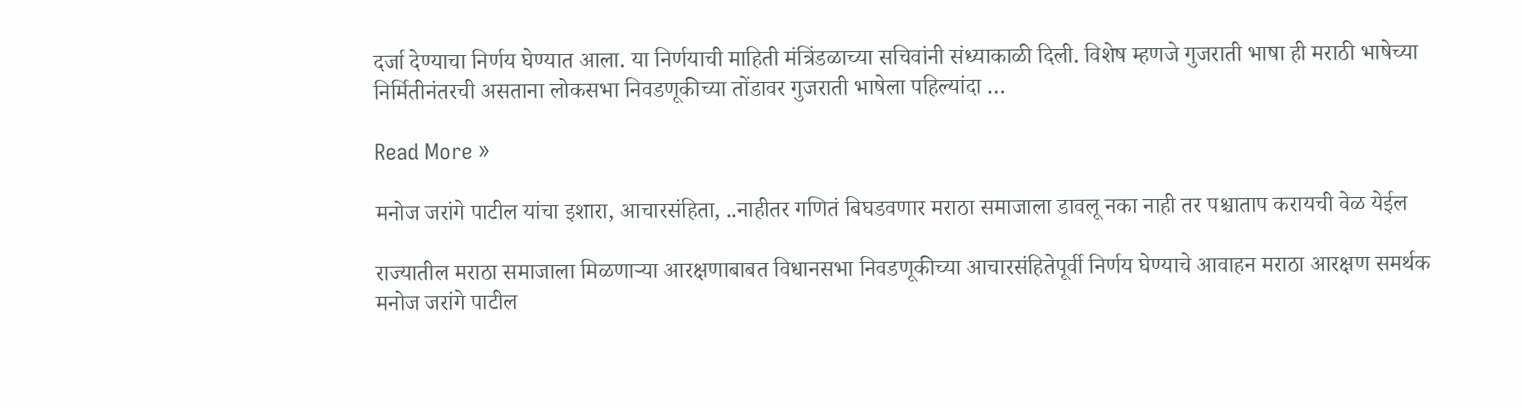दर्जा देण्याचा निर्णय घेण्यात आला. या निर्णयाची माहिती मंत्रिंडळाच्या सचिवांनी संध्याकाळी दिली. विशेष म्हणजे गुजराती भाषा ही मराठी भाषेच्या निर्मितीनंतरची असताना लोकसभा निवडणूकीच्या तोंडावर गुजराती भाषेला पहिल्यांदा …

Read More »

मनोज जरांगे पाटील यांचा इशारा, आचारसंहिता, ..नाहीतर गणितं बिघडवणार मराठा समाजाला डावलू नका नाही तर पश्चाताप करायची वेळ येईल

राज्यातील मराठा समाजाला मिळणाऱ्या आरक्षणाबाबत विधानसभा निवडणूकीच्या आचारसंहितेपूर्वी निर्णय घेण्याचे आवाहन मराठा आरक्षण समर्थक मनोज जरांगे पाटील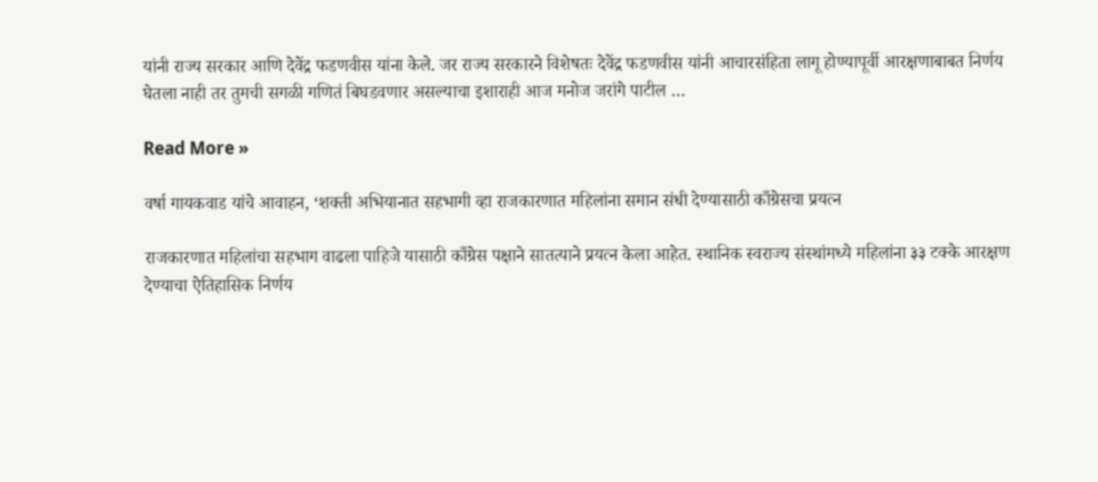यांनी राज्य सरकार आणि देवेंद्र फडणवीस यांना केले. जर राज्य सरकारने विशेषतः देवेंद्र फडणवीस यांनी आचारसंहिता लागू होण्यापूर्वी आरक्षणाबाबत निर्णय घेतला नाही तर तुमची सगळी गणितं बिघडवणार असल्याचा इशाराही आज मनोज जरांगे पाटील …

Read More »

वर्षा गायकवाड यांचे आवाहन, ‘शक्ती अभियानात सहभागी व्हा राजकारणात महिलांना समान संधी देण्यासाठी काँग्रेसचा प्रयत्न

राजकारणात महिलांचा सहभाग वाढला पाहिजे यासाठी काँग्रेस पक्षाने सातत्याने प्रयत्न केला आहेत. स्थानिक स्वराज्य संस्थांमध्ये महिलांना ३३ टक्के आरक्षण देण्याचा ऐतिहासिक निर्णय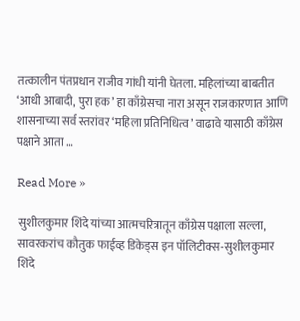तत्कालीन पंतप्रधान राजीव गांधी यांनी घेतला. महिलांच्या बाबतीत ‘आधी आबादी, पुरा हक’ हा काँग्रेसचा नारा असून राजकारणात आणि शासनाच्या सर्व स्तरांवर ‘महिला प्रतिनिधित्व’ वाढावे यासाठी काँग्रेस पक्षाने आता …

Read More »

सुशीलकुमार शिंदे यांच्या आत्मचरित्रातून काँग्रेस पक्षाला सल्ला, सावरकरांच कौतुक फाईव्ह डिकेड्स इन पॉलिटीक्स-सुशीलकुमार शिंदे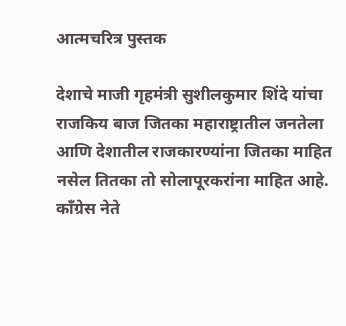आत्मचरित्र पुस्तक

देशाचे माजी गृहमंत्री सुशीलकुमार शिंदे यांचा राजकिय बाज जितका महाराष्ट्रातील जनतेला आणि देशातील राजकारण्यांना जितका माहित नसेल तितका तो सोलापूरकरांना माहित आहे. काँग्रेस नेते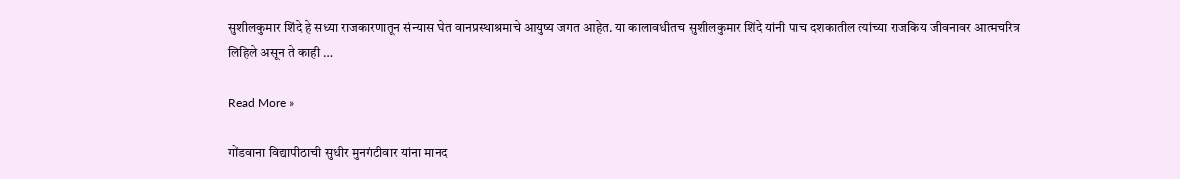सुशीलकुमार शिंदे हे सध्या राजकारणातून संन्यास घेत वानप्रस्थाश्रमाचे आयुष्य जगत आहेत. या कालावधीतच सुशीलकुमार शिंदे यांनी पाच दशकातील त्यांच्या राजकिय जीवनावर आत्मचरित्र लिहिले असून ते काही …

Read More »

गोंडवाना विद्यापीठाची सुधीर मुनगंटीवार यांना मानद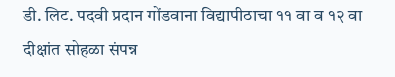डी. लिट. पदवी प्रदान गोंडवाना विद्यापीठाचा ११ वा व १२ वा दीक्षांत सोहळा संपन्न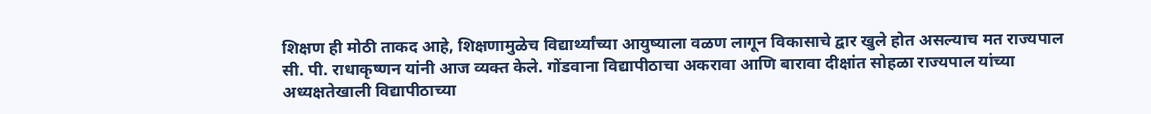शिक्षण ही मोठी ताकद आहे, शिक्षणामुळेच विद्यार्थ्यांच्या आयुष्याला वळण लागून विकासाचे द्वार खुले होत असल्याच मत राज्यपाल सी. पी. राधाकृष्णन यांनी आज व्यक्त केले. गोंडवाना विद्यापीठाचा अकरावा आणि बारावा दीक्षांत सोहळा राज्यपाल यांच्या अध्यक्षतेखाली विद्यापीठाच्या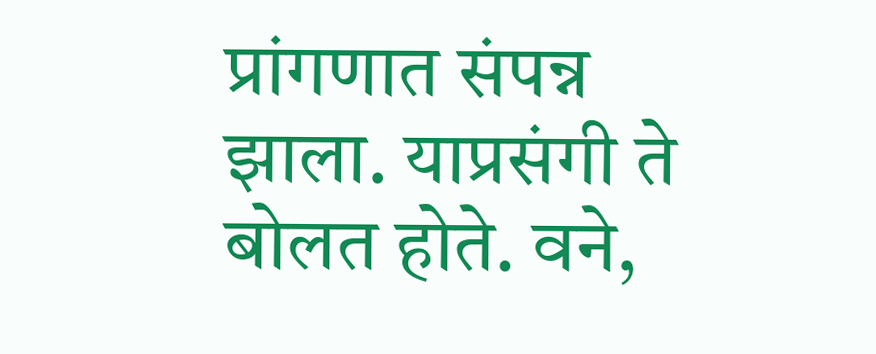प्रांगणात संपन्न झाला. याप्रसंगी ते बोलत होते. वने,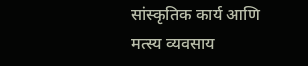सांस्कृतिक कार्य आणि मत्स्य व्यवसाय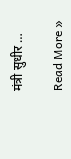मंत्री सुधीर …

Read More »